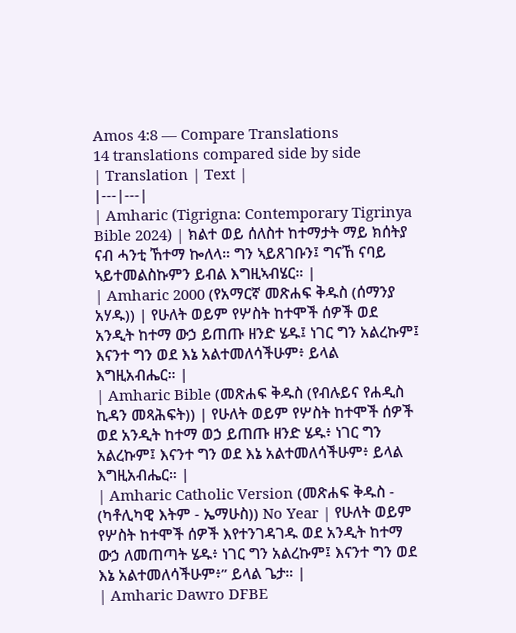Amos 4:8 — Compare Translations
14 translations compared side by side
| Translation | Text |
|---|---|
| Amharic (Tigrigna: Contemporary Tigrinya Bible 2024) | ክልተ ወይ ሰለስተ ከተማታት ማይ ክሰትያ ናብ ሓንቲ ኸተማ ኰለላ። ግን ኣይጸገቡን፤ ግናኸ ናባይ ኣይተመልስኩምን ይብል እግዚኣብሄር። |
| Amharic 2000 (የአማርኛ መጽሐፍ ቅዱስ (ሰማንያ አሃዱ)) | የሁለት ወይም የሦስት ከተሞች ሰዎች ወደ አንዲት ከተማ ውኃ ይጠጡ ዘንድ ሄዱ፤ ነገር ግን አልረኩም፤ እናንተ ግን ወደ እኔ አልተመለሳችሁም፥ ይላል እግዚአብሔር። |
| Amharic Bible (መጽሐፍ ቅዱስ (የብሉይና የሐዲስ ኪዳን መጻሕፍት)) | የሁለት ወይም የሦስት ከተሞች ሰዎች ወደ አንዲት ከተማ ወኃ ይጠጡ ዘንድ ሄዱ፥ ነገር ግን አልረኩም፤ እናንተ ግን ወደ እኔ አልተመለሳችሁም፥ ይላል እግዚአብሔር። |
| Amharic Catholic Version (መጽሐፍ ቅዱስ - (ካቶሊካዊ እትም - ኤማሁስ)) No Year | የሁለት ወይም የሦስት ከተሞች ሰዎች እየተንገዳገዱ ወደ አንዲት ከተማ ውኃ ለመጠጣት ሄዱ፥ ነገር ግን አልረኩም፤ እናንተ ግን ወደ እኔ አልተመለሳችሁም፥” ይላል ጌታ። |
| Amharic Dawro DFBE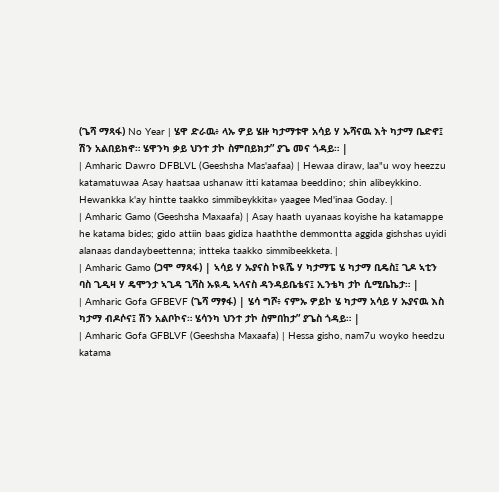(ጌሻ ማጻፋ) No Year | ሄዋ ድራዉ፥ ላኡ ዎይ ሄዙ ካታማቱዋ አሳይ ሃ ኡሻናዉ እት ካታማ ቤድኖ፤ ሽን አልበይክኖ። ሄዋንካ ቃይ ህንተ ታኮ ስምበይክታ” ያጌ መና ጎዳይ። |
| Amharic Dawro DFBLVL (Geeshsha Mas'aafaa) | Hewaa diraw, laa"u woy heezzu katamatuwaa Asay haatsaa ushanaw itti katamaa beeddino; shin alibeykkino. Hewankka k'ay hintte taakko simmibeykkita» yaagee Med'inaa Goday. |
| Amharic Gamo (Geeshsha Maxaafa) | Asay haath uyanaas koyishe ha katamappe he katama bides; gido attiin baas gidiza haaththe demmontta aggida gishshas uyidi alanaas dandaybeettenna; intteka taakko simmibeekketa. |
| Amharic Gamo (ጋሞ ማጻፋ) | ኣሳይ ሃ ኡያናስ ኮዪሼ ሃ ካታማፔ ሄ ካታማ ቢዴስ፤ ጊዶ ኣቲን ባስ ጊዲዛ ሃ ዴሞንታ ኣጊዳ ጊሻስ ኡዪዲ ኣላናስ ዳንዳይቤቴና፤ ኢንቴካ ታኮ ሲሚቤኬታ። |
| Amharic Gofa GFBEVF (ጌሻ ማፃፋ) | ሄሳ ግሾ፥ ናምኡ ዎይኮ ሄ ካታማ አሳይ ሃ ኡያናዉ እስ ካታማ ብዶሶና፤ ሽን አልቦኮና። ሄሳንካ ህንተ ታኮ ስምበከታ” ያጌስ ጎዳይ። |
| Amharic Gofa GFBLVF (Geeshsha Maxaafa) | Hessa gisho, nam7u woyko heedzu katama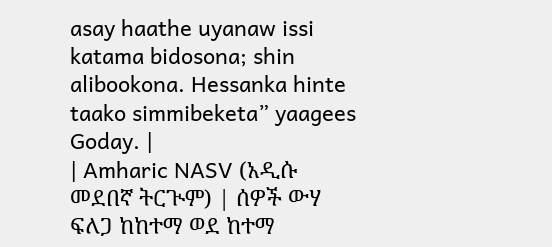asay haathe uyanaw issi katama bidosona; shin alibookona. Hessanka hinte taako simmibeketa” yaagees Goday. |
| Amharic NASV (አዲሱ መደበኛ ትርጒም) | ሰዎች ውሃ ፍለጋ ከከተማ ወደ ከተማ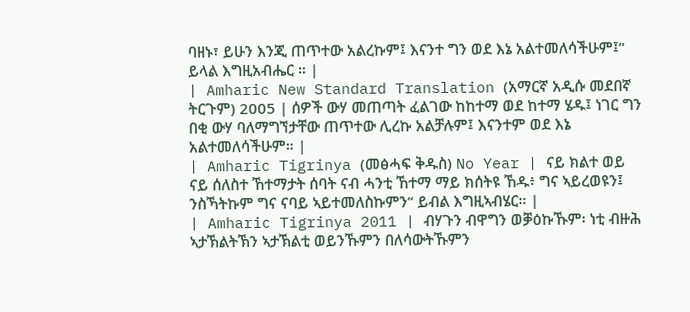ባዘኑ፣ ይሁን እንጂ ጠጥተው አልረኩም፤ እናንተ ግን ወደ እኔ አልተመለሳችሁም፤” ይላል እግዚአብሔር ። |
| Amharic New Standard Translation (አማርኛ አዲሱ መደበኛ ትርጉም) 2005 | ሰዎች ውሃ መጠጣት ፈልገው ከከተማ ወደ ከተማ ሄዱ፤ ነገር ግን በቂ ውሃ ባለማግኘታቸው ጠጥተው ሊረኩ አልቻሉም፤ እናንተም ወደ እኔ አልተመለሳችሁም። |
| Amharic Tigrinya (መፅሓፍ ቅዱስ) No Year | ናይ ክልተ ወይ ናይ ሰለስተ ኸተማታት ሰባት ናብ ሓንቲ ኸተማ ማይ ክሰትዩ ኸዱ፥ ግና ኣይረወዩን፤ ንስኻትኩም ግና ናባይ ኣይተመለስኩምን” ይብል እግዚኣብሄር። |
| Amharic Tigrinya 2011 | ብሃጉን ብዋግን ወቓዕኩኹም፡ ነቲ ብዙሕ ኣታኽልትኽን ኣታኽልቲ ወይንኹምን በለሳውትኹምን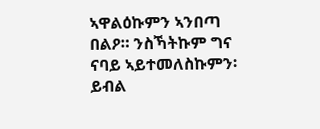ኣዋልዕኩምን ኣንበጣ በልዖ። ንስኻትኩም ግና ናባይ ኣይተመለስኩምን፡ ይብል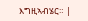እግዚኣብሄር። |